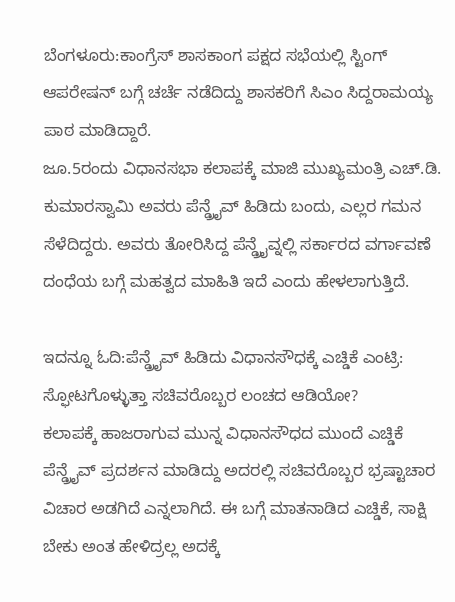ಬೆಂಗಳೂರು:ಕಾಂಗ್ರೆಸ್ ‌ಶಾಸಕಾಂಗ‌ ಪಕ್ಷದ ಸಭೆಯಲ್ಲಿ ಸ್ಟಿಂಗ್ ಆಪರೇಷನ್ ಬಗ್ಗೆ ಚರ್ಚೆ ನಡೆದಿದ್ದು ಶಾಸಕರಿಗೆ ಸಿಎಂ ಸಿದ್ದರಾಮಯ್ಯ ಪಾಠ ಮಾಡಿದ್ದಾರೆ.
ಜೂ.5ರಂದು ವಿಧಾನಸಭಾ ಕಲಾಪಕ್ಕೆ ಮಾಜಿ ಮುಖ್ಯಮಂತ್ರಿ ಎಚ್.ಡಿ. ಕುಮಾರಸ್ವಾಮಿ ಅವರು ಪೆನ್ಡ್ರೈವ್ ಹಿಡಿದು ಬಂದು, ಎಲ್ಲರ ಗಮನ ಸೆಳೆದಿದ್ದರು. ಅವರು ತೋರಿಸಿದ್ದ ಪೆನ್ಡ್ರೈವ್ನಲ್ಲಿ ಸರ್ಕಾರದ ವರ್ಗಾವಣೆ ದಂಧೆಯ ಬಗ್ಗೆ ಮಹತ್ವದ ಮಾಹಿತಿ ಇದೆ ಎಂದು ಹೇಳಲಾಗುತ್ತಿದೆ.

ಇದನ್ನೂ ಓದಿ:ಪೆನ್ಡ್ರೈವ್ ಹಿಡಿದು ವಿಧಾನಸೌಧಕ್ಕೆ ಎಚ್ಡಿಕೆ ಎಂಟ್ರಿ: ಸ್ಫೋಟಗೊಳ್ಳುತ್ತಾ ಸಚಿವರೊಬ್ಬರ ಲಂಚದ ಆಡಿಯೋ?
ಕಲಾಪಕ್ಕೆ ಹಾಜರಾಗುವ ಮುನ್ನ ವಿಧಾನಸೌಧದ ಮುಂದೆ ಎಚ್ಡಿಕೆ ಪೆನ್ಡ್ರೈವ್ ಪ್ರದರ್ಶನ ಮಾಡಿದ್ದು ಅದರಲ್ಲಿ ಸಚಿವರೊಬ್ಬರ ಭ್ರಷ್ಟಾಚಾರ ವಿಚಾರ ಅಡಗಿದೆ ಎನ್ನಲಾಗಿದೆ. ಈ ಬಗ್ಗೆ ಮಾತನಾಡಿದ ಎಚ್ಡಿಕೆ, ಸಾಕ್ಷಿ ಬೇಕು ಅಂತ ಹೇಳಿದ್ರಲ್ಲ ಅದಕ್ಕೆ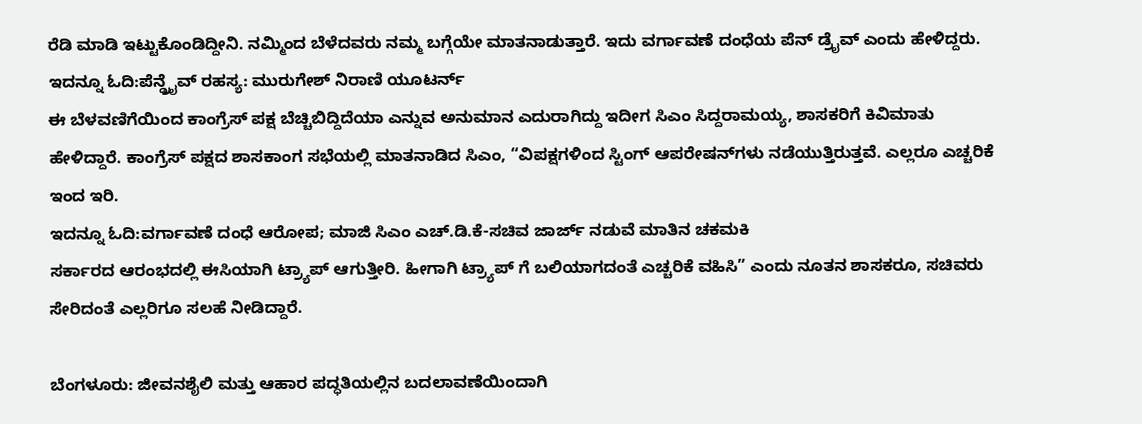ರೆಡಿ ಮಾಡಿ ಇಟ್ಟುಕೊಂಡಿದ್ದೀನಿ. ನಮ್ಮಿಂದ ಬೆಳೆದವರು ನಮ್ಮ ಬಗ್ಗೆಯೇ ಮಾತನಾಡುತ್ತಾರೆ. ಇದು ವರ್ಗಾವಣೆ ದಂಧೆಯ ಪೆನ್ ಡ್ರೈವ್ ಎಂದು ಹೇಳಿದ್ದರು.
ಇದನ್ನೂ ಓದಿ:ಪೆನ್ಡ್ರೈವ್ ರಹಸ್ಯ: ಮುರುಗೇಶ್ ನಿರಾಣಿ ಯೂಟರ್ನ್
ಈ ಬೆಳವಣಿಗೆಯಿಂದ ಕಾಂಗ್ರೆಸ್ ಪಕ್ಷ ಬೆಚ್ಚಿಬಿದ್ದಿದೆಯಾ ಎನ್ನುವ ಅನುಮಾನ ಎದುರಾಗಿದ್ದು ಇದೀಗ ಸಿಎಂ ಸಿದ್ದರಾಮಯ್ಯ, ಶಾಸಕರಿಗೆ ಕಿವಿಮಾತು ಹೇಳಿದ್ದಾರೆ. ಕಾಂಗ್ರೆಸ್ ಪಕ್ಷದ ಶಾಸಕಾಂಗ ಸಭೆಯಲ್ಲಿ ಮಾತನಾಡಿದ ಸಿಎಂ, “ವಿಪಕ್ಷಗಳಿಂದ ಸ್ಟಿಂಗ್ ಆಪರೇಷನ್‌ಗಳು ನಡೆಯುತ್ತಿರುತ್ತವೆ. ಎಲ್ಲರೂ ಎಚ್ಚರಿಕೆ ಇಂದ ಇರಿ.
ಇದನ್ನೂ ಓದಿ:ವರ್ಗಾವಣೆ ದಂಧೆ ಆರೋಪ; ಮಾಜಿ ಸಿಎಂ ಎಚ್.ಡಿ.ಕೆ-ಸಚಿವ ಜಾರ್ಜ್ ನಡುವೆ ಮಾತಿನ ಚಕಮಕಿ
ಸರ್ಕಾರದ ಆರಂಭದಲ್ಲಿ ಈಸಿಯಾಗಿ ಟ್ರ್ಯಾಪ್ ಆಗುತ್ತೀರಿ. ಹೀಗಾಗಿ ಟ್ರ್ಯಾಪ್ ಗೆ ಬಲಿಯಾಗದಂತೆ ಎಚ್ಚರಿಕೆ ವಹಿಸಿ” ಎಂದು ನೂತನ ಶಾಸಕರೂ, ಸಚಿವರು ಸೇರಿದಂತೆ ಎಲ್ಲರಿಗೂ ಸಲಹೆ ನೀಡಿದ್ದಾರೆ.

ಬೆಂಗಳೂರು: ಜೀವನಶೈಲಿ ಮತ್ತು ಆಹಾರ ಪದ್ಧತಿಯಲ್ಲಿನ ಬದಲಾವಣೆಯಿಂದಾಗಿ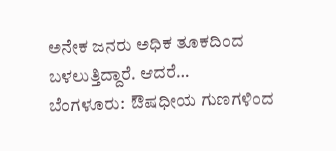ಅನೇಕ ಜನರು ಅಧಿಕ ತೂಕದಿಂದ ಬಳಲುತ್ತಿದ್ದಾರೆ. ಆದರೆ…
ಬೆಂಗಳೂರು:  ಔಷಧೀಯ ಗುಣಗಳಿಂದ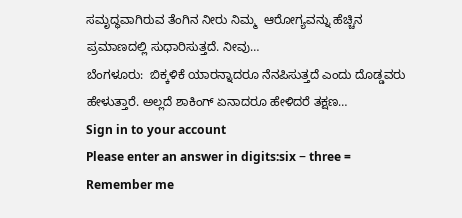ಸಮೃದ್ಧವಾಗಿರುವ ತೆಂಗಿನ ನೀರು ನಿಮ್ಮ  ಆರೋಗ್ಯವನ್ನು ಹೆಚ್ಚಿನ ಪ್ರಮಾಣದಲ್ಲಿ ಸುಧಾರಿಸುತ್ತದೆ. ನೀವು…
ಬೆಂಗಳೂರು:  ಬಿಕ್ಕಳಿಕೆ ಯಾರನ್ನಾದರೂ ನೆನಪಿಸುತ್ತದೆ ಎಂದು ದೊಡ್ಡವರು ಹೇಳುತ್ತಾರೆ. ಅಲ್ಲದೆ ಶಾಕಿಂಗ್ ಏನಾದರೂ ಹೇಳಿದರೆ ತಕ್ಷಣ…
Sign in to your account
Please enter an answer in digits:six − three =
Remember me